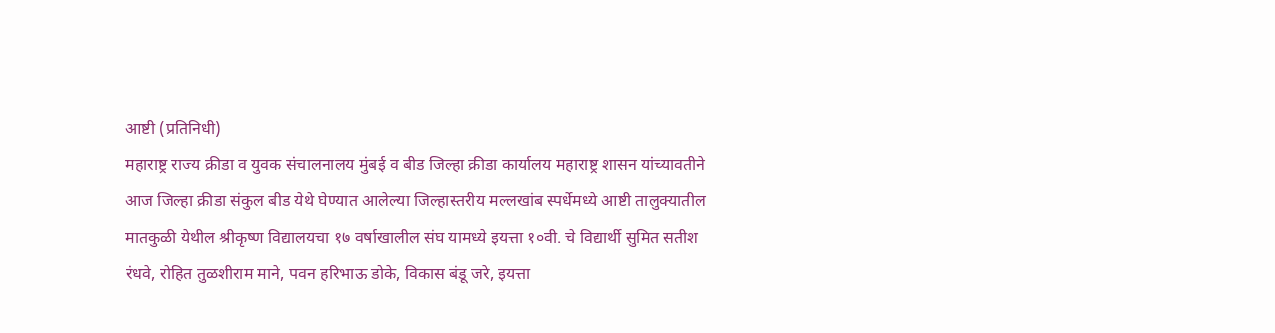आष्टी (प्रतिनिधी)
महाराष्ट्र राज्य क्रीडा व युवक संचालनालय मुंबई व बीड जिल्हा क्रीडा कार्यालय महाराष्ट्र शासन यांच्यावतीने आज जिल्हा क्रीडा संकुल बीड येथे घेण्यात आलेल्या जिल्हास्तरीय मल्लखांब स्पर्धेमध्ये आष्टी तालुक्यातील मातकुळी येथील श्रीकृष्ण विद्यालयचा १७ वर्षाखालील संघ यामध्ये इयत्ता १०वी. चे विद्यार्थी सुमित सतीश रंधवे, रोहित तुळशीराम माने, पवन हरिभाऊ डोके, विकास बंडू जरे, इयत्ता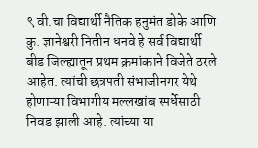९ वी.चा विद्यार्थी नैतिक हनुमंत डोके आणि कु. ज्ञानेश्वरी नितीन धनवे हे सर्व विद्यार्थी बीड जिल्ह्यातून प्रथम क्रमांकाने विजेते ठरले आहेत. त्यांची छत्रपती संभाजीनगर येथे होणाऱ्या विभागीय मल्लखांब स्पर्धेसाठी निवड झाली आहे. त्यांच्या या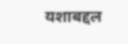यशाबद्दल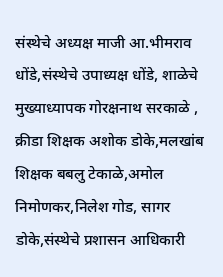संस्थेचे अध्यक्ष माजी आ.भीमराव धोंडे,संस्थेचे उपाध्यक्ष धोंडे, शाळेचे मुख्याध्यापक गोरक्षनाथ सरकाळे , क्रीडा शिक्षक अशोक डोके,मलखांब शिक्षक बबलु टेकाळे,अमोल निमोणकर,निलेश गोड, सागर डोके,संस्थेचे प्रशासन आधिकारी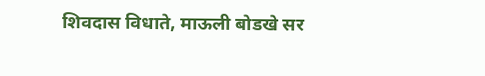शिवदास विधाते, माऊली बोडखे सर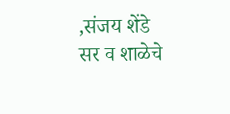,संजय शेंडे सर व शाळेचे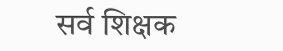सर्व शिक्षक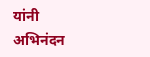यांनी अभिनंदन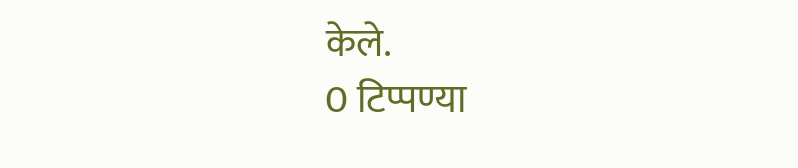केले.
0 टिप्पण्या